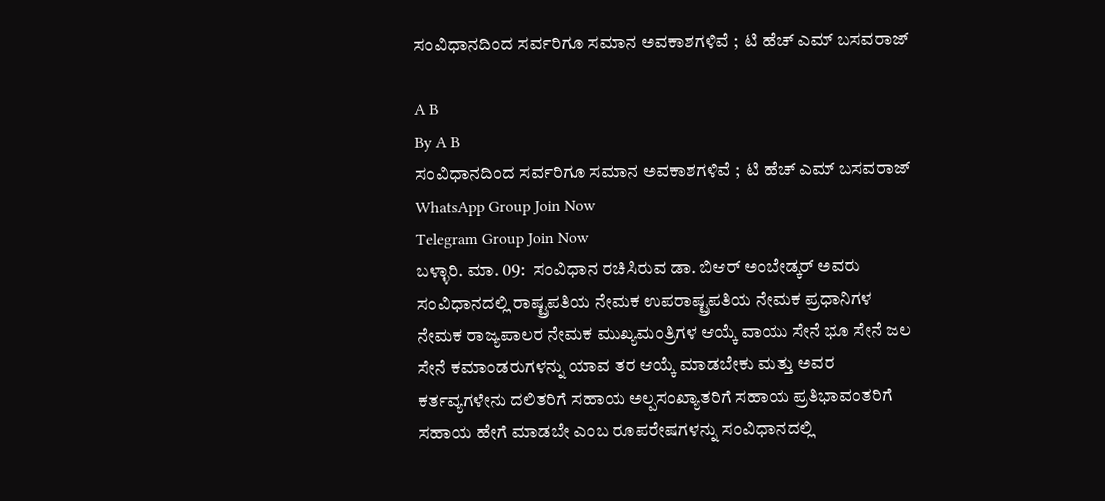ಸಂವಿಧಾನದಿಂದ ಸರ್ವರಿಗೂ ಸಮಾನ ಅವಕಾಶಗಳಿವೆ ;  ಟಿ ಹೆಚ್ ಎಮ್ ಬಸವರಾಜ್

A B
By A B
ಸಂವಿಧಾನದಿಂದ ಸರ್ವರಿಗೂ ಸಮಾನ ಅವಕಾಶಗಳಿವೆ ;  ಟಿ ಹೆಚ್ ಎಮ್ ಬಸವರಾಜ್
WhatsApp Group Join Now
Telegram Group Join Now
ಬಳ್ಳಾರಿ. ಮಾ. 09:  ಸಂವಿಧಾನ ರಚಿಸಿರುವ ಡಾ. ಬಿಆರ್ ಅಂಬೇಡ್ಕರ್ ಅವರು ಸಂವಿಧಾನದಲ್ಲಿ ರಾಷ್ಟ್ರಪತಿಯ ನೇಮಕ ಉಪರಾಷ್ಟ್ರಪತಿಯ ನೇಮಕ ಪ್ರಧಾನಿಗಳ ನೇಮಕ ರಾಜ್ಯಪಾಲರ ನೇಮಕ ಮುಖ್ಯಮಂತ್ರಿಗಳ ಆಯ್ಕೆ ವಾಯು ಸೇನೆ ಭೂ ಸೇನೆ ಜಲ ಸೇನೆ ಕಮಾಂಡರುಗಳನ್ನು ಯಾವ ತರ ಆಯ್ಕೆ ಮಾಡಬೇಕು ಮತ್ತು ಅವರ ಕರ್ತವ್ಯಗಳೇನು ದಲಿತರಿಗೆ ಸಹಾಯ ಅಲ್ಪಸಂಖ್ಯಾತರಿಗೆ ಸಹಾಯ ಪ್ರತಿಭಾವಂತರಿಗೆ ಸಹಾಯ ಹೇಗೆ ಮಾಡಬೇ ಎಂಬ ರೂಪರೇಷಗಳನ್ನು ಸಂವಿಧಾನದಲ್ಲಿ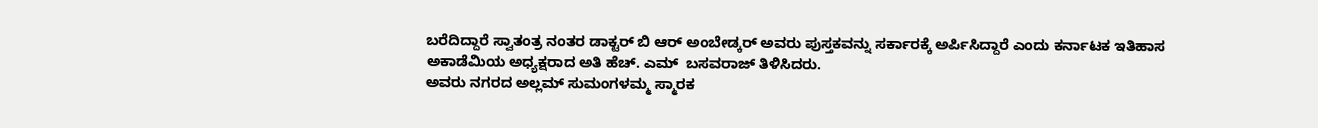ಬರೆದಿದ್ದಾರೆ ಸ್ವಾತಂತ್ರ ನಂತರ ಡಾಕ್ಟರ್ ಬಿ ಆರ್ ಅಂಬೇಡ್ಕರ್ ಅವರು ಪುಸ್ತಕವನ್ನು ಸರ್ಕಾರಕ್ಕೆ ಅರ್ಪಿಸಿದ್ದಾರೆ ಎಂದು ಕರ್ನಾಟಕ ಇತಿಹಾಸ ಅಕಾಡೆಮಿಯ ಅಧ್ಯಕ್ಷರಾದ ಅತಿ ಹೆಚ್. ಎಮ್  ಬಸವರಾಜ್ ತಿಳಿಸಿದರು.
ಅವರು ನಗರದ ಅಲ್ಲಮ್ ಸುಮಂಗಳಮ್ಮ ಸ್ಮಾರಕ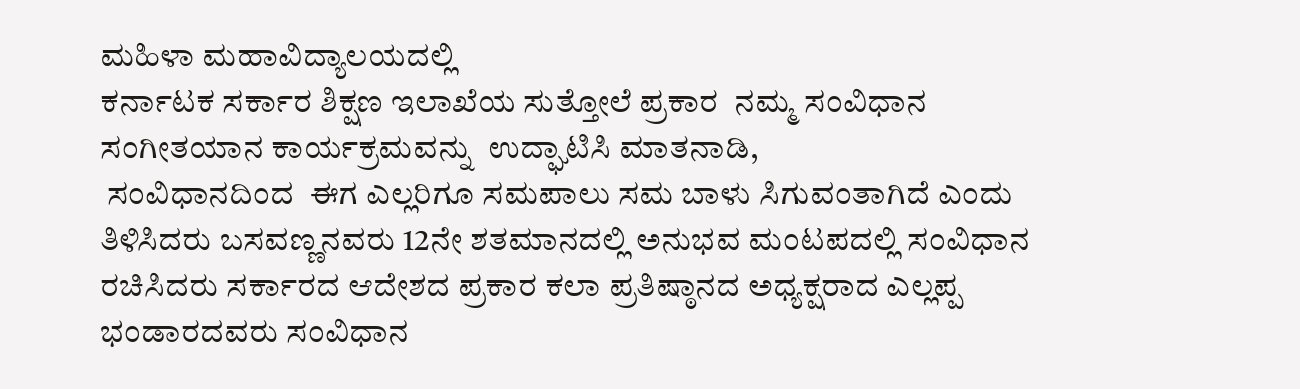ಮಹಿಳಾ ಮಹಾವಿದ್ಯಾಲಯದಲ್ಲಿ
ಕರ್ನಾಟಕ ಸರ್ಕಾರ ಶಿಕ್ಷಣ ಇಲಾಖೆಯ ಸುತ್ತೋಲೆ ಪ್ರಕಾರ  ನಮ್ಮ ಸಂವಿಧಾನ ಸಂಗೀತಯಾನ ಕಾರ್ಯಕ್ರಮವನ್ನು  ಉದ್ಘಾಟಿಸಿ ಮಾತನಾಡಿ,
 ಸಂವಿಧಾನದಿಂದ  ಈಗ ಎಲ್ಲರಿಗೂ ಸಮಪಾಲು ಸಮ ಬಾಳು ಸಿಗುವಂತಾಗಿದೆ ಎಂದು ತಿಳಿಸಿದರು ಬಸವಣ್ಣನವರು 12ನೇ ಶತಮಾನದಲ್ಲಿ ಅನುಭವ ಮಂಟಪದಲ್ಲಿ ಸಂವಿಧಾನ  ರಚಿಸಿದರು ಸರ್ಕಾರದ ಆದೇಶದ ಪ್ರಕಾರ ಕಲಾ ಪ್ರತಿಷ್ಠಾನದ ಅಧ್ಯಕ್ಷರಾದ ಎಲ್ಲಪ್ಪ ಭಂಡಾರದವರು ಸಂವಿಧಾನ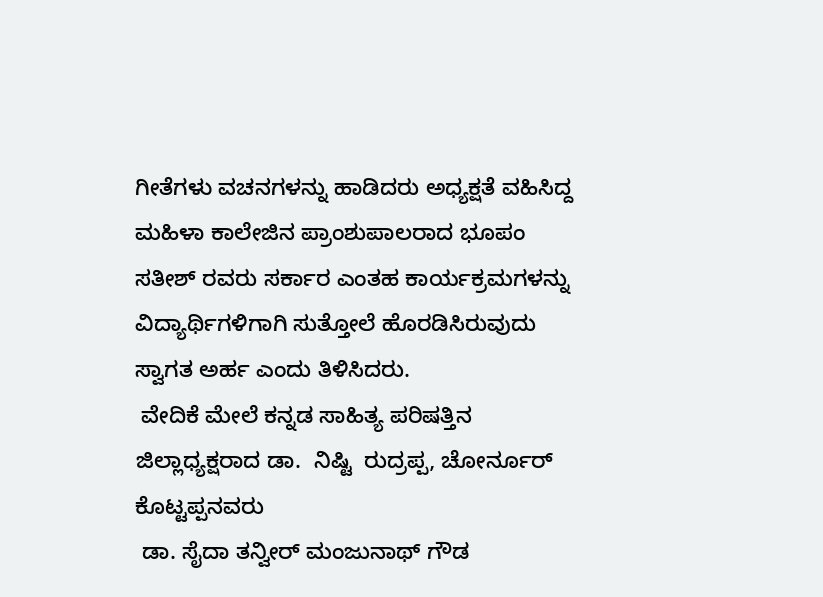ಗೀತೆಗಳು ವಚನಗಳನ್ನು ಹಾಡಿದರು ಅಧ್ಯಕ್ಷತೆ ವಹಿಸಿದ್ದ ಮಹಿಳಾ ಕಾಲೇಜಿನ ಪ್ರಾಂಶುಪಾಲರಾದ ಭೂಪಂ ಸತೀಶ್ ರವರು ಸರ್ಕಾರ ಎಂತಹ ಕಾರ್ಯಕ್ರಮಗಳನ್ನು ವಿದ್ಯಾರ್ಥಿಗಳಿಗಾಗಿ ಸುತ್ತೋಲೆ ಹೊರಡಿಸಿರುವುದು ಸ್ವಾಗತ ಅರ್ಹ ಎಂದು ತಿಳಿಸಿದರು.
 ವೇದಿಕೆ ಮೇಲೆ ಕನ್ನಡ ಸಾಹಿತ್ಯ ಪರಿಷತ್ತಿನ ಜಿಲ್ಲಾಧ್ಯಕ್ಷರಾದ ಡಾ.  ನಿಷ್ಟಿ  ರುದ್ರಪ್ಪ, ಚೋರ್ನೂರ್ ಕೊಟ್ಟಪ್ಪನವರು
 ಡಾ. ಸೈದಾ ತನ್ವೀರ್ ಮಂಜುನಾಥ್ ಗೌಡ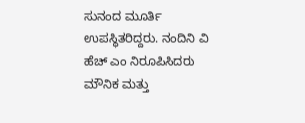ಸುನಂದ ಮೂರ್ತಿ  ಉಪಸ್ಥಿತರಿದ್ದರು. ನಂದಿನಿ ವಿ ಹೆಚ್ ಎಂ ನಿರೂಪಿಸಿದರು ಮೌನಿಕ ಮತ್ತು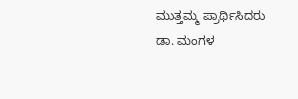ಮುತ್ತಮ್ಮ ಪ್ರಾರ್ಥಿಸಿದರು ಡಾ. ಮಂಗಳ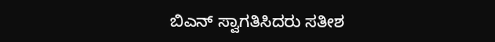ಬಿಎನ್ ಸ್ವಾಗತಿಸಿದರು ಸತೀಶ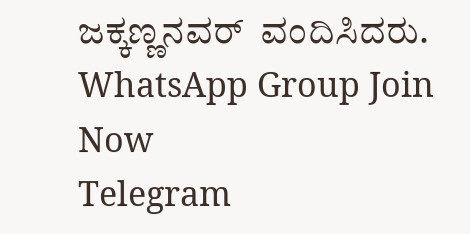ಜಕ್ಕಣ್ಣನವರ್  ವಂದಿಸಿದರು.
WhatsApp Group Join Now
Telegram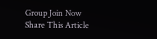Group Join Now
Share This Article